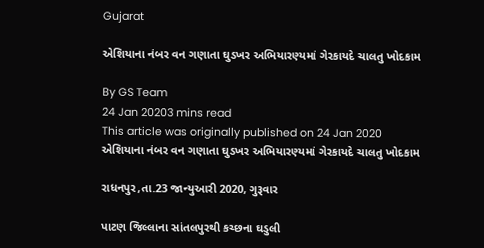Gujarat

એશિયાના નંબર વન ગણાતા ઘુડખર અભિયારણ્યમાં ગેરકાયદે ચાલતુ ખોદકામ

By GS Team
24 Jan 20203 mins read
This article was originally published on 24 Jan 2020
એશિયાના નંબર વન ગણાતા ઘુડખર અભિયારણ્યમાં ગેરકાયદે ચાલતુ ખોદકામ

રાધનપુર,તા.23 જાન્યુઆરી 2020, ગુરૂવાર

પાટણ જિલ્લાના સાંતલપુરથી કચ્છના ઘડુલી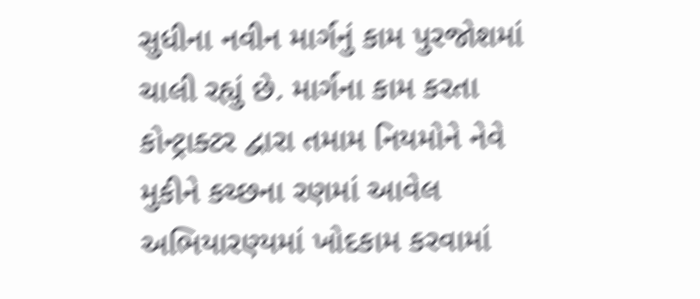સુધીના નવીન માર્ગનું કામ પુરજોશમાં ચાલી રહ્યું છે. માર્ગના કામ કરતા કોન્ટ્રાક્ટર દ્વારા તમામ નિયમોને નેવે મુકીને કચ્છના રણમાં આવેલ અભિયારણ્યમાં ખોદકામ કરવામાં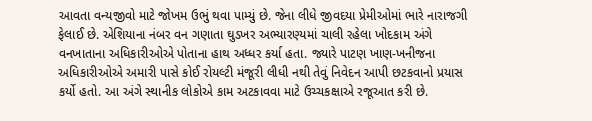આવતા વન્યજીવો માટે જોખમ ઉભું થવા પામ્યું છે. જેના લીધે જીવદયા પ્રેમીઓમાં ભારે નારાજગી ફેલાઈ છે. એશિયાના નંબર વન ગણાતા ઘુડખર અભ્યારણ્યમાં ચાલી રહેલા ખોદકામ અંગે વનખાતાના અધિકારીઓએ પોતાના હાથ અધ્ધર કર્યા હતા. જ્યારે પાટણ ખાણ-ખનીજના અધિકારીઓએ અમારી પાસે કોઈ રોયલ્ટી મંજૂરી લીધી નથી તેવું નિવેદન આપી છટકવાનો પ્રયાસ કર્યો હતો. આ અંગે સ્થાનીક લોકોએ કામ અટકાવવા માટે ઉચ્ચકક્ષાએ રજૂઆત કરી છે.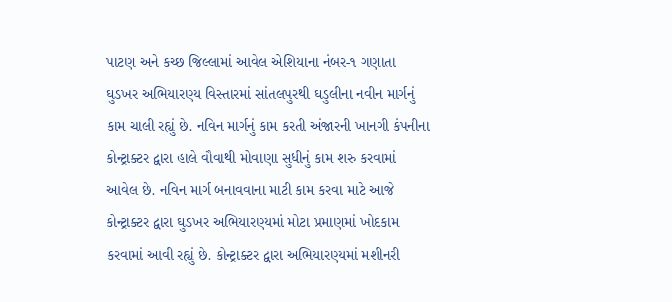પાટણ અને કચ્છ જિલ્લામાં આવેલ એશિયાના નંબર-૧ ગણાતા ઘુડખર અભિયારણ્ય વિસ્તારમાં સાંતલપુરથી ઘડુલીના નવીન માર્ગનું કામ ચાલી રહ્યું છે. નવિન માર્ગનું કામ કરતી અંજારની ખાનગી કંપનીના કોન્ટ્રાક્ટર દ્વારા હાલે વૌવાથી મોવાણા સુધીનું કામ શરુ કરવામાં આવેલ છે. નવિન માર્ગ બનાવવાના માટી કામ કરવા માટે આજે કોન્ટ્રાક્ટર દ્વારા ઘુડખર અભિયારણ્યમાં મોટા પ્રમાણમાં ખોદકામ કરવામાં આવી રહ્યું છે. કોન્ટ્રાક્ટર દ્વારા અભિયારણ્યમાં મશીનરી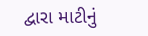દ્વારા માટીનું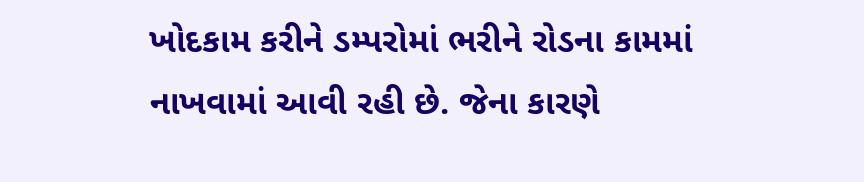ખોદકામ કરીને ડમ્પરોમાં ભરીને રોડના કામમાં નાખવામાં આવી રહી છે. જેના કારણે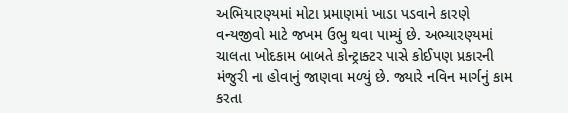અભિયારણ્યમાં મોટા પ્રમાણમાં ખાડા પડવાને કારણે વન્યજીવો માટે જખમ ઉભુ થવા પામ્યું છે. અભ્યારણ્યમાં ચાલતા ખોદકામ બાબતે કોન્ટ્રાક્ટર પાસે કોઈપણ પ્રકારની મંજુરી ના હોવાનું જાણવા મળ્યું છે. જ્યારે નવિન માર્ગનું કામ કરતા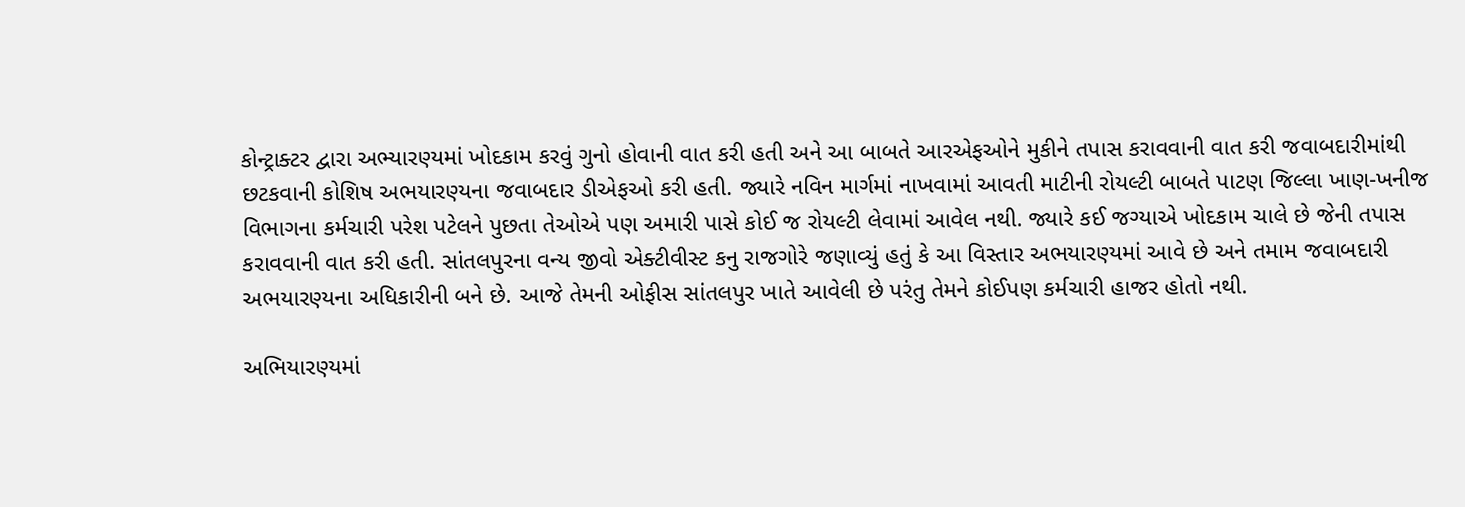કોન્ટ્રાક્ટર દ્વારા અભ્યારણ્યમાં ખોદકામ કરવું ગુનો હોવાની વાત કરી હતી અને આ બાબતે આરએફઓને મુકીને તપાસ કરાવવાની વાત કરી જવાબદારીમાંથી છટકવાની કોશિષ અભયારણ્યના જવાબદાર ડીએફઓ કરી હતી. જ્યારે નવિન માર્ગમાં નાખવામાં આવતી માટીની રોયલ્ટી બાબતે પાટણ જિલ્લા ખાણ-ખનીજ વિભાગના કર્મચારી પરેશ પટેલને પુછતા તેઓએ પણ અમારી પાસે કોઈ જ રોયલ્ટી લેવામાં આવેલ નથી. જ્યારે કઈ જગ્યાએ ખોદકામ ચાલે છે જેની તપાસ કરાવવાની વાત કરી હતી. સાંતલપુરના વન્ય જીવો એક્ટીવીસ્ટ કનુ રાજગોરે જણાવ્યું હતું કે આ વિસ્તાર અભયારણ્યમાં આવે છે અને તમામ જવાબદારી અભયારણ્યના અધિકારીની બને છે. આજે તેમની ઓફીસ સાંતલપુર ખાતે આવેલી છે પરંતુ તેમને કોઈપણ કર્મચારી હાજર હોતો નથી.

અભિયારણ્યમાં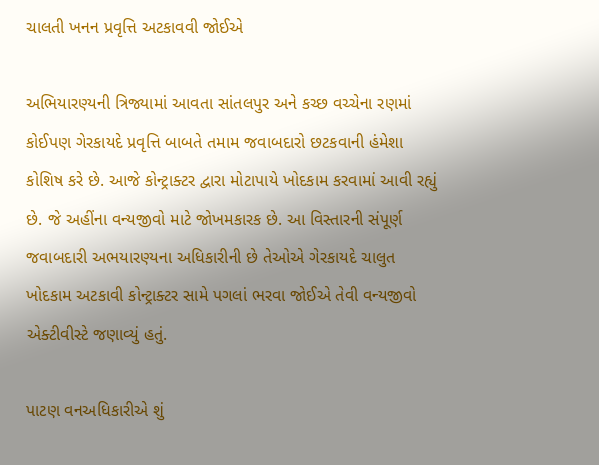ચાલતી ખનન પ્રવૃત્તિ અટકાવવી જોઈએ

અભિયારણ્યની ત્રિજ્યામાં આવતા સાંતલપુર અને કચ્છ વચ્ચેના રણમાં કોઈપણ ગેરકાયદે પ્રવૃત્તિ બાબતે તમામ જવાબદારો છટકવાની હંમેશા કોશિષ કરે છે. આજે કોન્ટ્રાક્ટર દ્વારા મોટાપાયે ખોદકામ કરવામાં આવી રહ્યું છે. જે અહીંના વન્યજીવો માટે જોખમકારક છે. આ વિસ્તારની સંપૂર્ણ જવાબદારી અભયારણ્યના અધિકારીની છે તેઓએ ગેરકાયદે ચાલુત ખોદકામ અટકાવી કોન્ટ્રાક્ટર સામે પગલાં ભરવા જોઈએ તેવી વન્યજીવો એક્ટીવીસ્ટે જણાવ્યું હતું.

પાટણ વનઅધિકારીએ શું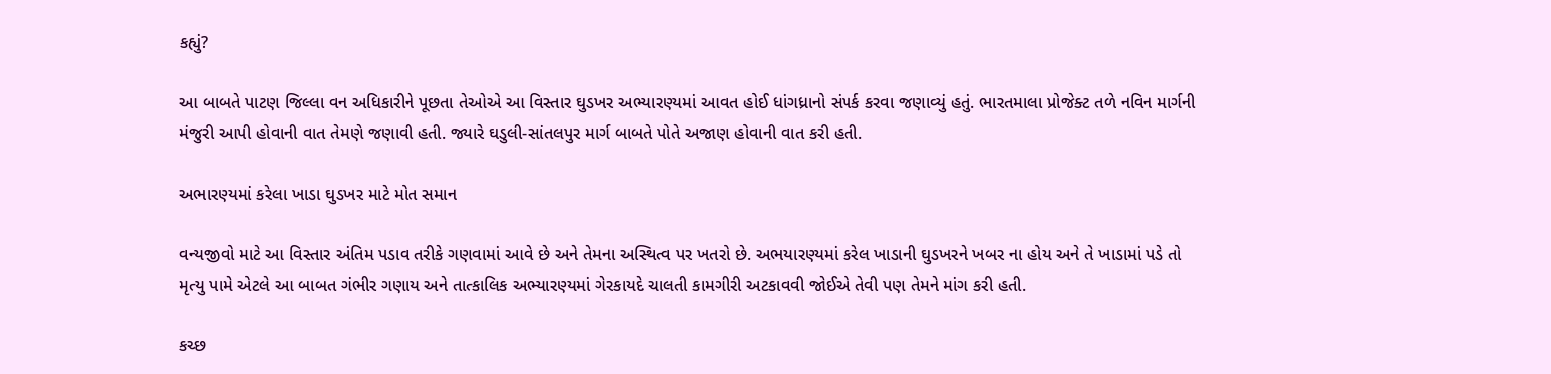કહ્યું?

આ બાબતે પાટણ જિલ્લા વન અધિકારીને પૂછતા તેઓએ આ વિસ્તાર ઘુડખર અભ્યારણ્યમાં આવત હોઈ ધાંગધ્રાનો સંપર્ક કરવા જણાવ્યું હતું. ભારતમાલા પ્રોજેક્ટ તળે નવિન માર્ગની મંજુરી આપી હોવાની વાત તેમણે જણાવી હતી. જ્યારે ઘડુલી-સાંતલપુર માર્ગ બાબતે પોતે અજાણ હોવાની વાત કરી હતી.

અભારણ્યમાં કરેલા ખાડા ઘુડખર માટે મોત સમાન

વન્યજીવો માટે આ વિસ્તાર અંતિમ પડાવ તરીકે ગણવામાં આવે છે અને તેમના અસ્થિત્વ પર ખતરો છે. અભયારણ્યમાં કરેલ ખાડાની ઘુડખરને ખબર ના હોય અને તે ખાડામાં પડે તો મૃત્યુ પામે એટલે આ બાબત ગંભીર ગણાય અને તાત્કાલિક અભ્યારણ્યમાં ગેરકાયદે ચાલતી કામગીરી અટકાવવી જોઈએ તેવી પણ તેમને માંગ કરી હતી.

કચ્છ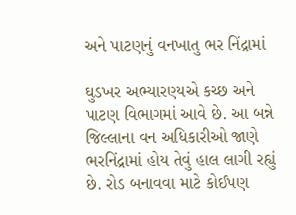અને પાટણનું વનખાતુ ભર નિંદ્રામાં

ઘુડખર અભ્યારણ્યએ કચ્છ અને પાટણ વિભાગમાં આવે છે. આ બન્ને જિલ્લાના વન અધિકારીઓ જાણે ભરનિંદ્રામાં હોય તેવું હાલ લાગી રહ્યું છે. રોડ બનાવવા માટે કોઈપણ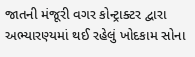જાતની મંજૂરી વગર કોન્ટ્રાક્ટર દ્વારા અભ્યારણ્યમાં થઈ રહેલું ખોદકામ સોના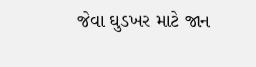જેવા ઘુડખર માટે જાન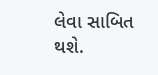લેવા સાબિત થશે.